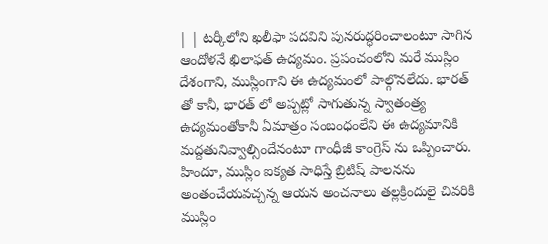| | టర్కీలోని ఖలీఫా పదవిని పునరుద్ధరించాలంటూ సాగిన ఆందోళనే ఖిలాఫత్ ఉద్యమం. ప్రపంచంలోని మరే ముస్లిం దేశంగాని, ముస్లింగాని ఈ ఉద్యమంలో పాల్గొనలేదు. భారత్ తో కానీ, భారత్ లో అప్పట్లో సాగుతున్న స్వాతంత్ర్య ఉద్యమంతోకానీ ఏమాత్రం సంబంధంలేని ఈ ఉద్యమానికి మద్దతునివ్వాల్సిందేనంటూ గాంధీజీ కాంగ్రెస్ ను ఒప్పించారు. హిందూ, ముస్లిం ఐక్యత సాధిస్తే బ్రిటిష్ పాలనను అంతంచేయవచ్చన్న ఆయన అంచనాలు తల్లక్రిందులై చివరికి ముస్లిం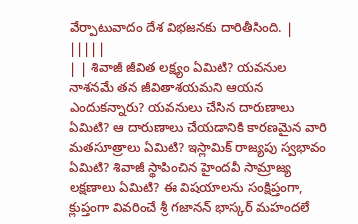వేర్పాటువాదం దేశ విభజనకు దారితీసింది. | |||||
| | శివాజీ జీవిత లక్ష్యం ఏమిటి? యవనుల నాశనమే తన జీవితాశయమని ఆయన ఎందుకన్నారు? యవనులు చేసిన దారుణాలు ఏమిటి? ఆ దారుణాలు చేయడానికి కారణమైన వారి మతసూత్రాలు ఏమిటి? ఇస్లామిక్ రాజ్యపు స్వభావం ఏమిటి? శివాజీ స్థాపించిన హైందవీ సామ్రాజ్య లక్షణాలు ఏమిటి? ఈ విషయాలను సంక్షిప్తంగా, క్లుప్తంగా వివరించే శ్రీ గజానన్ భాస్కర్ మహందలే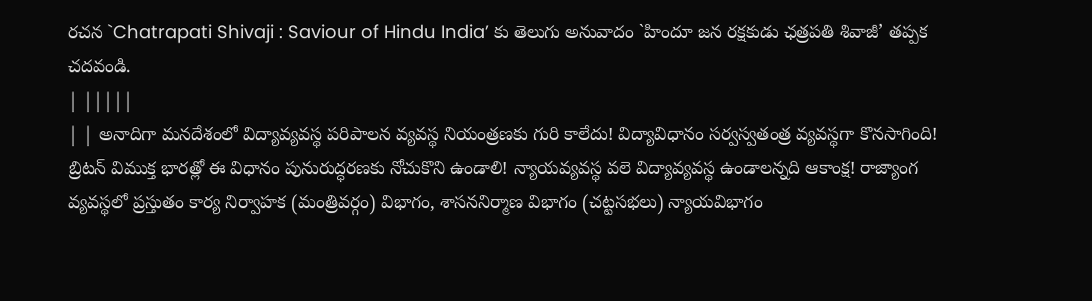రచన `Chatrapati Shivaji : Saviour of Hindu India’ కు తెలుగు అనువాదం `హిందూ జన రక్షకుడు ఛత్రపతి శివాజీ’ తప్పక చదవండి.
| |||||
| | అనాదిగా మనదేశంలో విద్యావ్యవస్థ పరిపాలన వ్యవస్థ నియంత్రణకు గురి కాలేదు! విద్యావిధానం సర్వస్వతంత్ర వ్యవస్థగా కొనసాగింది! బ్రిటన్ విముక్త భారత్లో ఈ విధానం పునురుద్ధరణకు నోచుకొని ఉండాలి! న్యాయవ్యవస్థ వలె విద్యావ్యవస్థ ఉండాలన్నది ఆకాంక్ష! రాజ్యాంగ వ్యవస్థలో ప్రస్తుతం కార్య నిర్వాహక (మంత్రివర్గం) విభాగం, శాసననిర్మాణ విభాగం (చట్టసభలు) న్యాయవిభాగం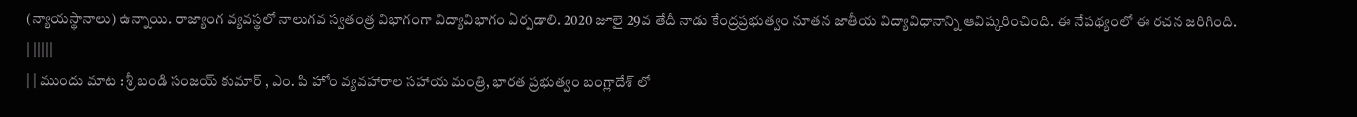(న్యాయస్థానాలు) ఉన్నాయి. రాజ్యాంగ వ్యవస్థలో నాలుగవ స్వతంత్ర విభాగంగా విద్యావిభాగం ఏర్పడాలి. 2020 జూలై 29వ తేదీ నాడు కేంద్రప్రభుత్వం నూతన జాతీయ విద్యావిధానాన్ని ఆవిష్కరించింది. ఈ నేపథ్యంలో ఈ రచన జరిగింది.
| |||||
| | ముందు మాట : శ్రీ బండి సంజయ్ కుమార్ , ఎం. పి హోం వ్యవహారాల సహాయ మంత్రి, భారత ప్రభుత్వం బంగ్లాదేశ్ లో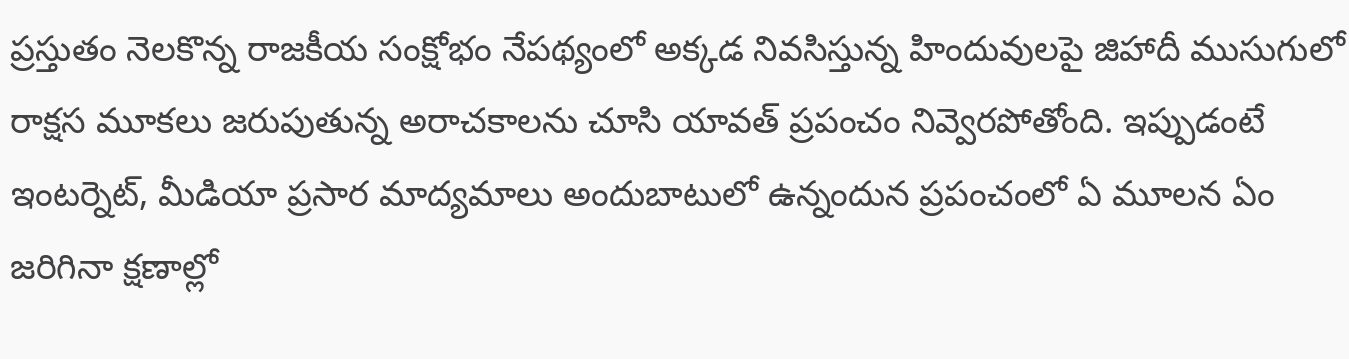ప్రస్తుతం నెలకొన్న రాజకీయ సంక్షోభం నేపథ్యంలో అక్కడ నివసిస్తున్న హిందువులపై జిహాదీ ముసుగులో రాక్షస మూకలు జరుపుతున్న అరాచకాలను చూసి యావత్ ప్రపంచం నివ్వెరపోతోంది. ఇప్పుడంటే ఇంటర్నెట్, మీడియా ప్రసార మాద్యమాలు అందుబాటులో ఉన్నందున ప్రపంచంలో ఏ మూలన ఏం జరిగినా క్షణాల్లో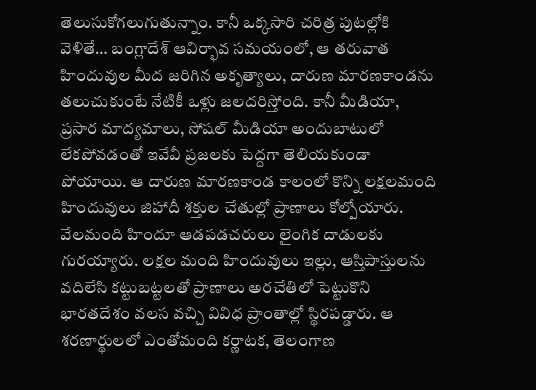తెలుసుకోగలుగుతున్నాం. కానీ ఒక్కసారి చరిత్ర పుటల్లోకి వెళితే… బంగ్లాదేశ్ ఆవిర్భావ సమయంలో, ఆ తరువాత హిందువుల మీద జరిగిన అకృత్యాలు, దారుణ మారణకాండను తలుచుకుంటే నేటికీ ఒళ్లు జలదరిస్తోంది. కానీ మీడియా, ప్రసార మాద్యమాలు, సోషల్ మీడియా అందుబాటులో లేకపోవడంతో ఇవేవీ ప్రజలకు పెద్దగా తెలియకుండా పోయాయి. ఆ దారుణ మారణకాండ కాలంలో కొన్ని లక్షలమంది హిందువులు జిహాదీ శక్తుల చేతుల్లో ప్రాణాలు కోల్పోయారు. వేలమంది హిందూ ఆడపడచరులు లైంగిక దాడులకు గురయ్యారు. లక్షల మంది హిందువులు ఇల్లు, ఆస్తిపాస్తులను వదిలేసి కట్టుబట్టలతో ప్రాణాలు అరచేతిలో పెట్టుకొని భారతదేశం వలస వచ్చి వివిధ ప్రాంతాల్లో స్థిరపడ్డారు. ఆ శరణార్థులలో ఎంతోమంది కర్ణాటక, తెలంగాణ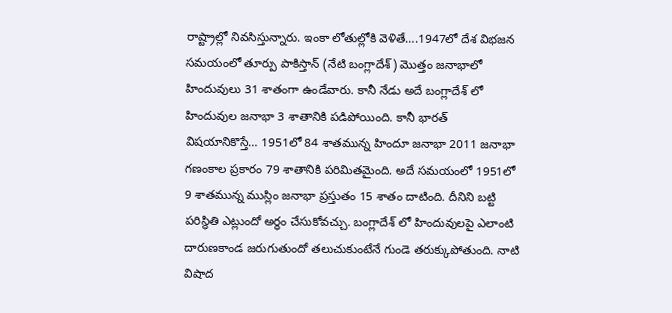రాష్ట్రాల్లో నివసిస్తున్నారు. ఇంకా లోతుల్లోకి వెళితే….1947లో దేశ విభజన సమయంలో తూర్పు పాకిస్తాన్ (నేటి బంగ్లాదేశ్) మొత్తం జనాభాలో హిందువులు 31 శాతంగా ఉండేవారు. కానీ నేడు అదే బంగ్లాదేశ్ లో హిందువుల జనాభా 3 శాతానికి పడిపోయింది. కానీ భారత్ విషయానికొస్తే… 1951లో 84 శాతమున్న హిందూ జనాభా 2011 జనాభా గణంకాల ప్రకారం 79 శాతానికి పరిమితమైంది. అదే సమయంలో 1951లో 9 శాతమున్న ముస్లిం జనాభా ప్రస్తుతం 15 శాతం దాటింది. దీనిని బట్టి పరిస్థితి ఎట్లుందో అర్ధం చేసుకోవచ్చు. బంగ్లాదేశ్ లో హిందువులపై ఎలాంటి దారుణకాండ జరుగుతుందో తలుచుకుంటేనే గుండె తరుక్కుపోతుంది. నాటి విషాద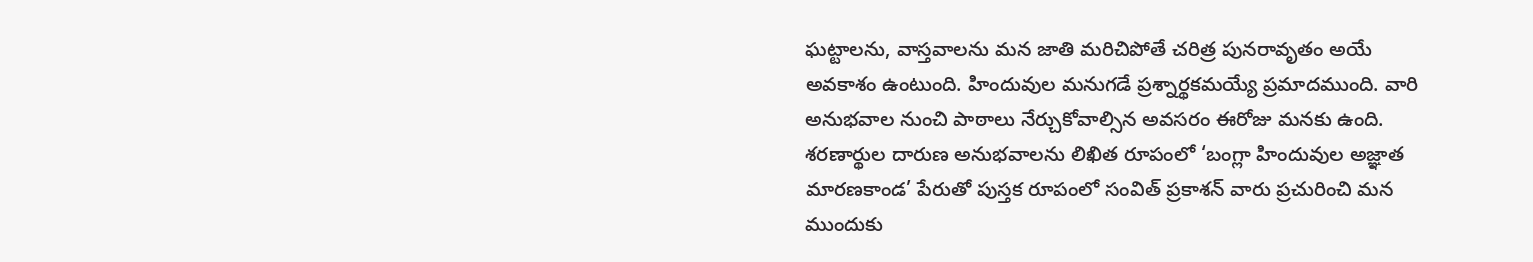ఘట్టాలను, వాస్తవాలను మన జాతి మరిచిపోతే చరిత్ర పునరావృతం అయే అవకాశం ఉంటుంది. హిందువుల మనుగడే ప్రశ్నార్థకమయ్యే ప్రమాదముంది. వారి అనుభవాల నుంచి పాఠాలు నేర్చుకోవాల్సిన అవసరం ఈరోజు మనకు ఉంది. శరణార్థుల దారుణ అనుభవాలను లిఖిత రూపంలో ‘బంగ్లా హిందువుల అజ్ఞాత మారణకాండ’ పేరుతో పుస్తక రూపంలో సంవిత్ ప్రకాశన్ వారు ప్రచురించి మన ముందుకు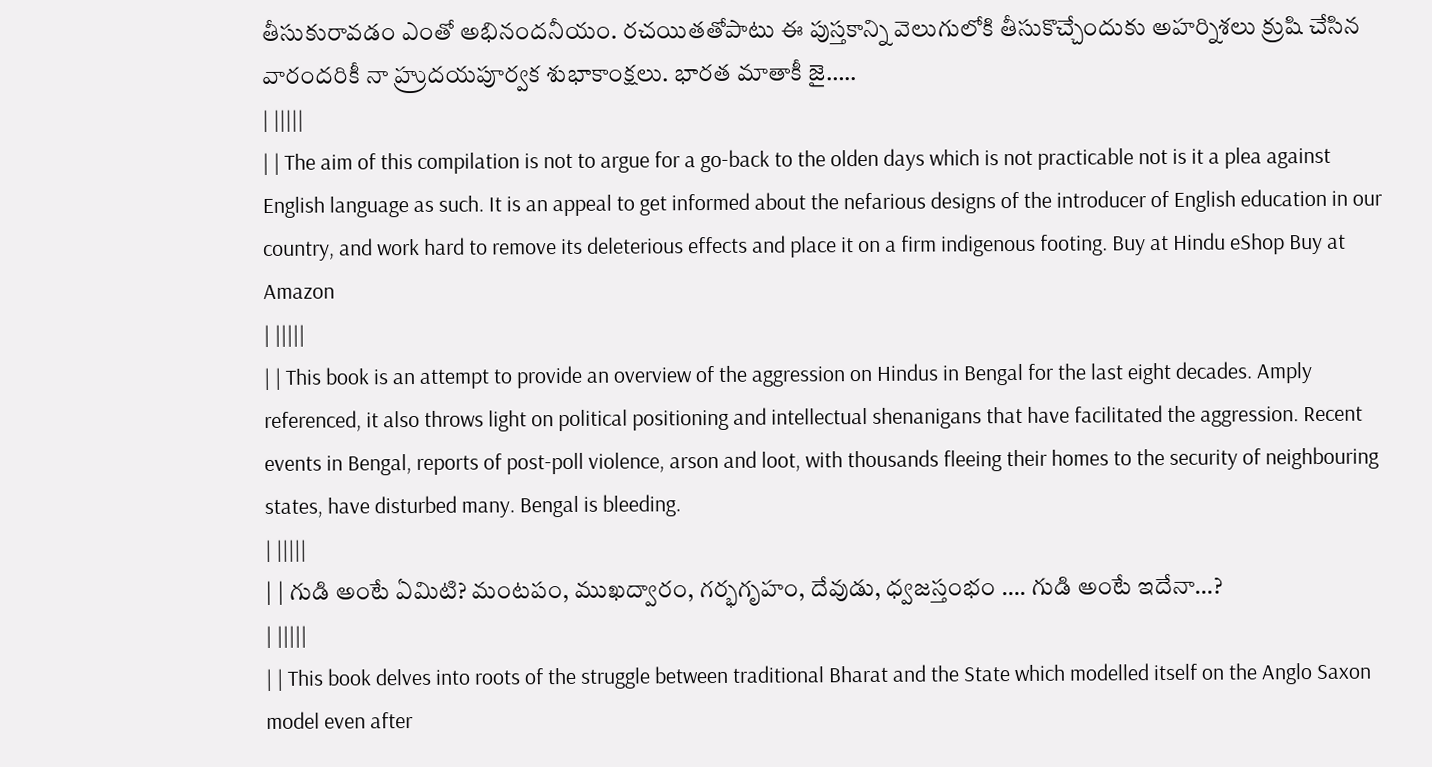తీసుకురావడం ఎంతో అభినందనీయం. రచయితతోపాటు ఈ పుస్తకాన్ని వెలుగులోకి తీసుకొచ్చేందుకు అహర్నిశలు క్రుషి చేసిన వారందరికీ నా హ్రుదయపూర్వక శుభాకాంక్షలు. భారత మాతాకీ జై…..
| |||||
| | The aim of this compilation is not to argue for a go-back to the olden days which is not practicable not is it a plea against English language as such. It is an appeal to get informed about the nefarious designs of the introducer of English education in our country, and work hard to remove its deleterious effects and place it on a firm indigenous footing. Buy at Hindu eShop Buy at Amazon
| |||||
| | This book is an attempt to provide an overview of the aggression on Hindus in Bengal for the last eight decades. Amply referenced, it also throws light on political positioning and intellectual shenanigans that have facilitated the aggression. Recent events in Bengal, reports of post-poll violence, arson and loot, with thousands fleeing their homes to the security of neighbouring states, have disturbed many. Bengal is bleeding.
| |||||
| | గుడి అంటే ఏమిటి? మంటపం, ముఖద్వారం, గర్భగృహం, దేవుడు, ధ్వజస్తంభం …. గుడి అంటే ఇదేనా…?
| |||||
| | This book delves into roots of the struggle between traditional Bharat and the State which modelled itself on the Anglo Saxon model even after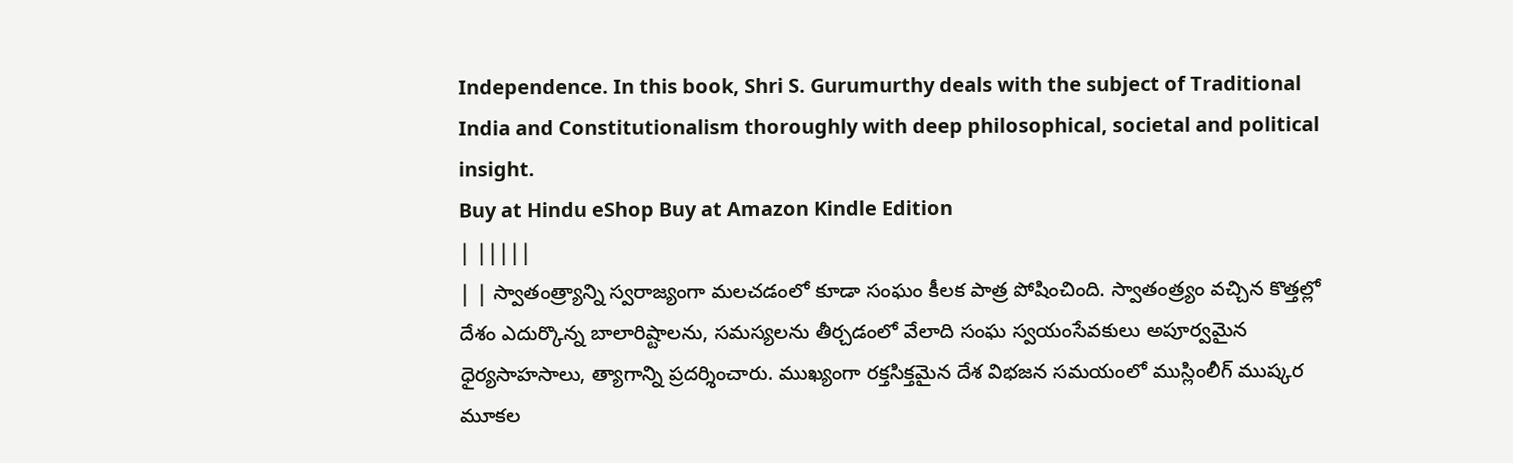Independence. In this book, Shri S. Gurumurthy deals with the subject of Traditional India and Constitutionalism thoroughly with deep philosophical, societal and political insight.
Buy at Hindu eShop Buy at Amazon Kindle Edition
| |||||
| | స్వాతంత్ర్యాన్ని స్వరాజ్యంగా మలచడంలో కూడా సంఘం కీలక పాత్ర పోషించింది. స్వాతంత్ర్యం వచ్చిన కొత్తల్లో దేశం ఎదుర్కొన్న బాలారిష్టాలను, సమస్యలను తీర్చడంలో వేలాది సంఘ స్వయంసేవకులు అపూర్వమైన ధైర్యసాహసాలు, త్యాగాన్ని ప్రదర్శించారు. ముఖ్యంగా రక్తసిక్తమైన దేశ విభజన సమయంలో ముస్లింలీగ్ ముష్కర మూకల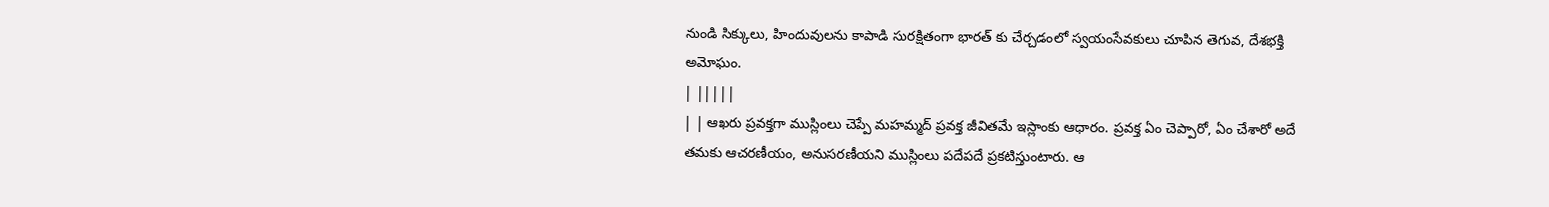నుండి సిక్కులు, హిందువులను కాపాడి సురక్షితంగా భారత్ కు చేర్చడంలో స్వయంసేవకులు చూపిన తెగువ, దేశభక్తి అమోఘం.
| |||||
| | ఆఖరు ప్రవక్తగా ముస్లింలు చెప్పే మహమ్మద్ ప్రవక్త జీవితమే ఇస్లాంకు ఆధారం. ప్రవక్త ఏం చెప్పారో, ఏం చేశారో అదే తమకు ఆచరణీయం, అనుసరణీయని ముస్లింలు పదేపదే ప్రకటిస్తుంటారు. ఆ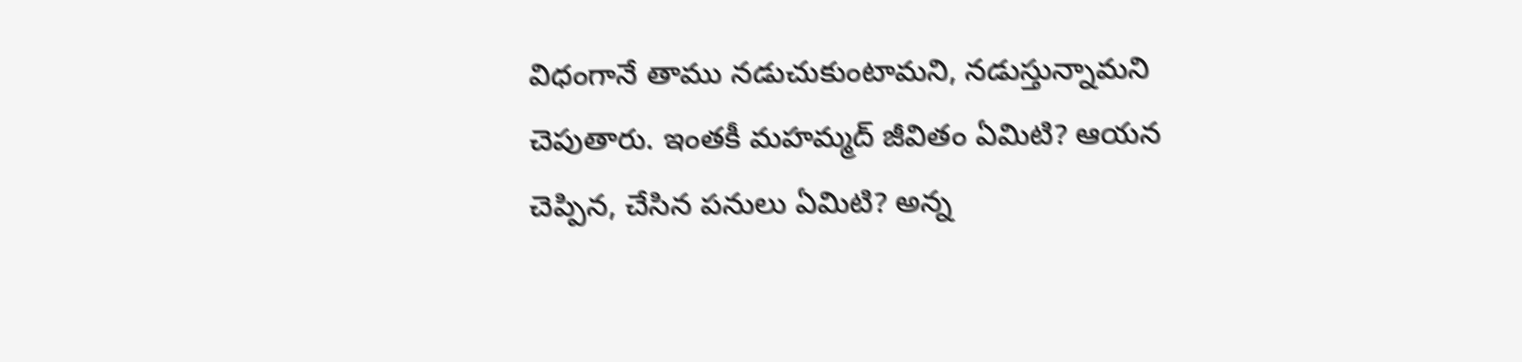విధంగానే తాము నడుచుకుంటామని, నడుస్తున్నామని చెపుతారు. ఇంతకీ మహమ్మద్ జీవితం ఏమిటి? ఆయన చెప్పిన, చేసిన పనులు ఏమిటి? అన్న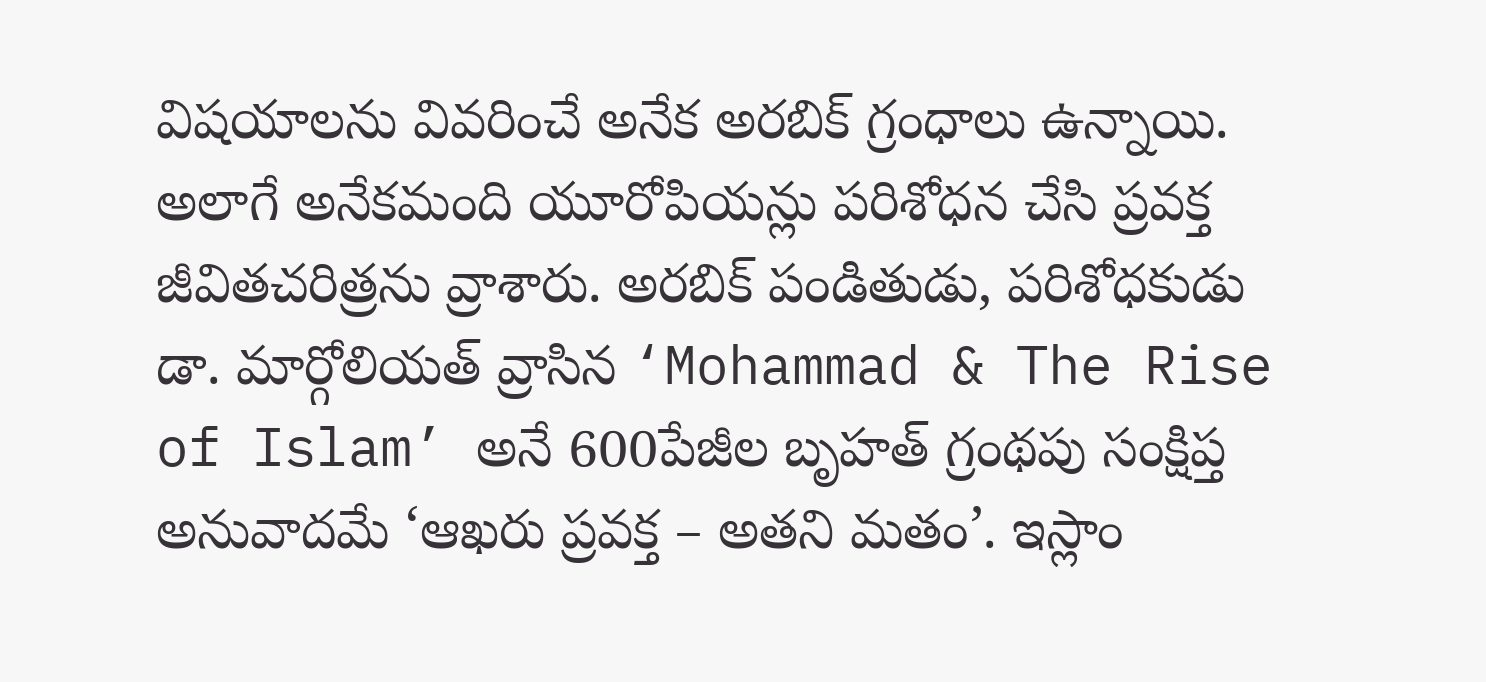విషయాలను వివరించే అనేక అరబిక్ గ్రంధాలు ఉన్నాయి. అలాగే అనేకమంది యూరోపియన్లు పరిశోధన చేసి ప్రవక్త జీవితచరిత్రను వ్రాశారు. అరబిక్ పండితుడు, పరిశోధకుడు డా. మార్గోలియత్ వ్రాసిన ‘Mohammad & The Rise of Islam’ అనే 600పేజీల బృహత్ గ్రంథపు సంక్షిప్త అనువాదమే ‘ఆఖరు ప్రవక్త – అతని మతం’. ఇస్లాం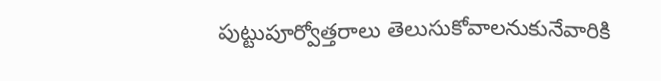పుట్టుపూర్వోత్తరాలు తెలుసుకోవాలనుకునేవారికి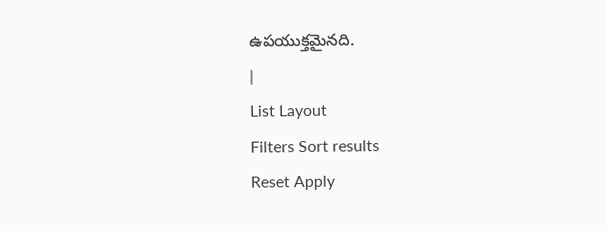ఉపయుక్తమైనది.
|
List Layout
Filters Sort results
Reset Apply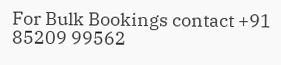For Bulk Bookings contact +91 85209 99562